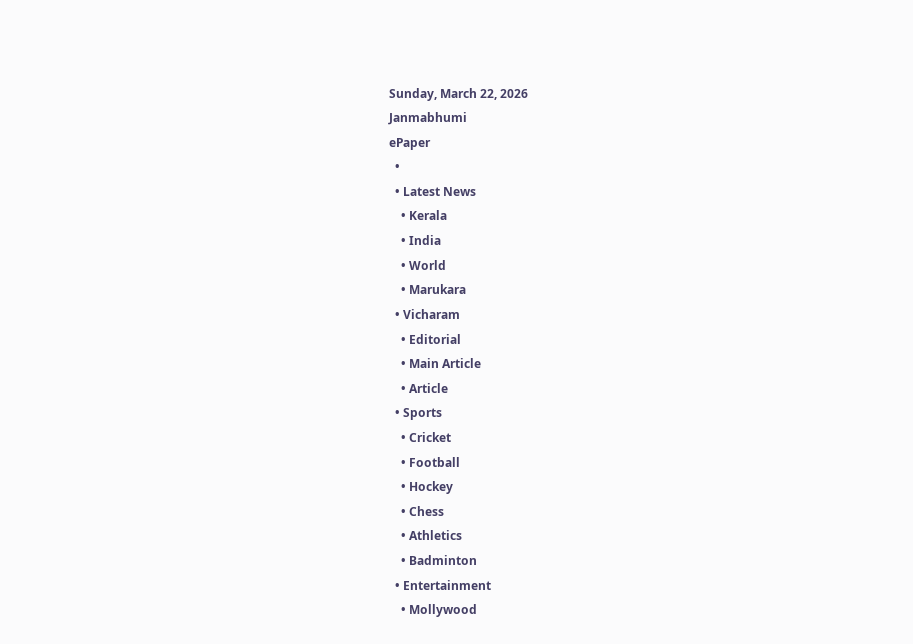Sunday, March 22, 2026
Janmabhumi
ePaper
  •
  • Latest News
    • Kerala
    • India
    • World
    • Marukara
  • Vicharam
    • Editorial
    • Main Article
    • Article
  • Sports
    • Cricket
    • Football
    • Hockey
    • Chess
    • Athletics
    • Badminton
  • Entertainment
    • Mollywood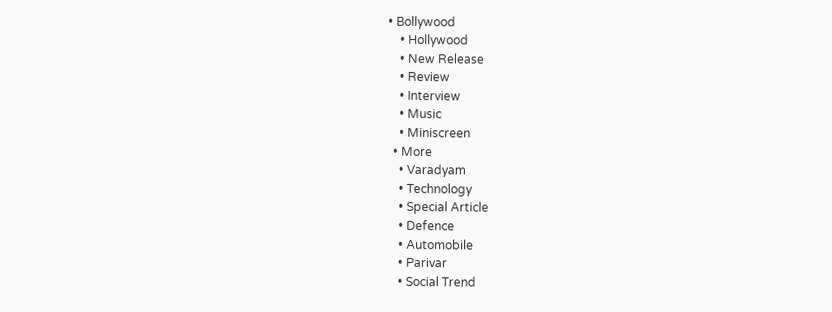• Bollywood
    • Hollywood
    • New Release
    • Review
    • Interview
    • Music
    • Miniscreen
  • More
    • Varadyam
    • Technology
    • Special Article
    • Defence
    • Automobile
    • Parivar
    • Social Trend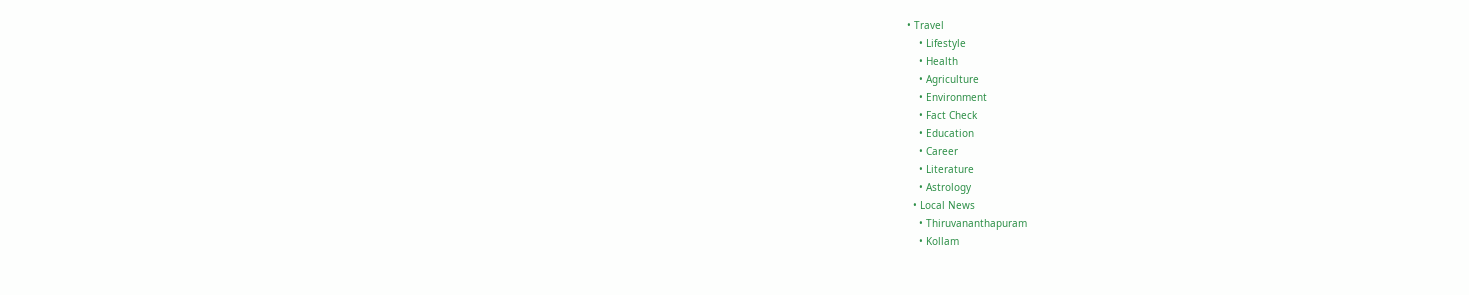• Travel
    • Lifestyle
    • Health
    • Agriculture
    • Environment
    • Fact Check
    • Education
    • Career
    • Literature
    • Astrology
  • Local News
    • Thiruvananthapuram
    • Kollam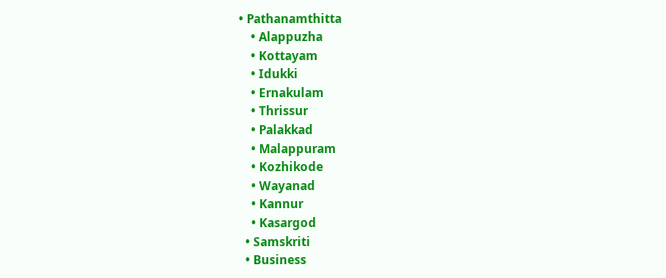• Pathanamthitta
    • Alappuzha
    • Kottayam
    • Idukki
    • Ernakulam
    • Thrissur
    • Palakkad
    • Malappuram
    • Kozhikode
    • Wayanad
    • Kannur
    • Kasargod
  • Samskriti
  • Business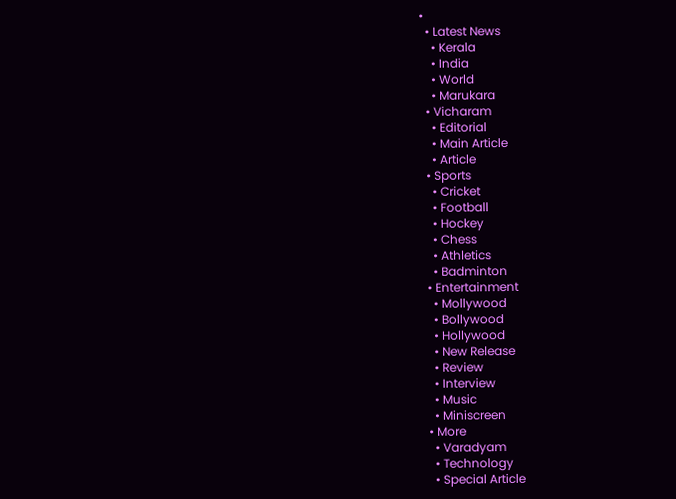•
  • Latest News
    • Kerala
    • India
    • World
    • Marukara
  • Vicharam
    • Editorial
    • Main Article
    • Article
  • Sports
    • Cricket
    • Football
    • Hockey
    • Chess
    • Athletics
    • Badminton
  • Entertainment
    • Mollywood
    • Bollywood
    • Hollywood
    • New Release
    • Review
    • Interview
    • Music
    • Miniscreen
  • More
    • Varadyam
    • Technology
    • Special Article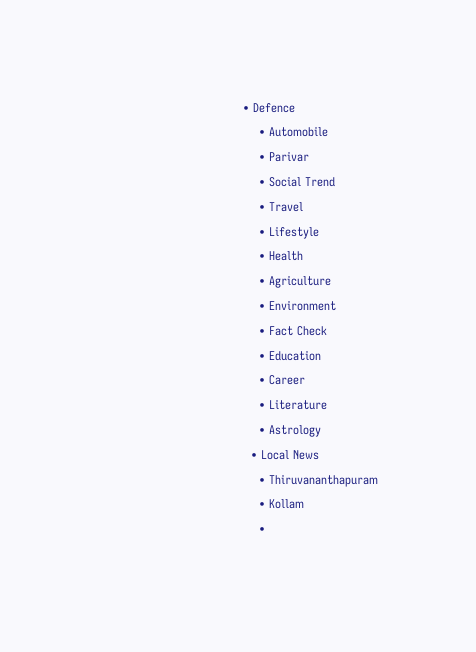• Defence
    • Automobile
    • Parivar
    • Social Trend
    • Travel
    • Lifestyle
    • Health
    • Agriculture
    • Environment
    • Fact Check
    • Education
    • Career
    • Literature
    • Astrology
  • Local News
    • Thiruvananthapuram
    • Kollam
    •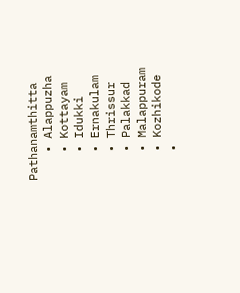Pathanamthitta
    • Alappuzha
    • Kottayam
    • Idukki
    • Ernakulam
    • Thrissur
    • Palakkad
    • Malappuram
    • Kozhikode
    •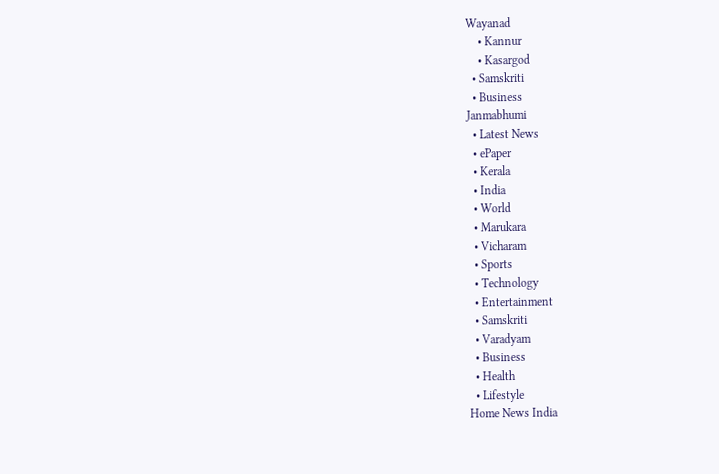Wayanad
    • Kannur
    • Kasargod
  • Samskriti
  • Business
Janmabhumi
  • Latest News
  • ePaper
  • Kerala
  • India
  • World
  • Marukara
  • Vicharam
  • Sports
  • Technology
  • Entertainment
  • Samskriti
  • Varadyam
  • Business
  • Health
  • Lifestyle
Home News India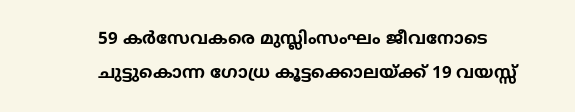59 കര്‍സേവകരെ മുസ്ലിംസംഘം ജീവനോടെ ചുട്ടുകൊന്ന ഗോധ്ര കൂട്ടക്കൊലയ്‌ക്ക് 19 വയസ്സ്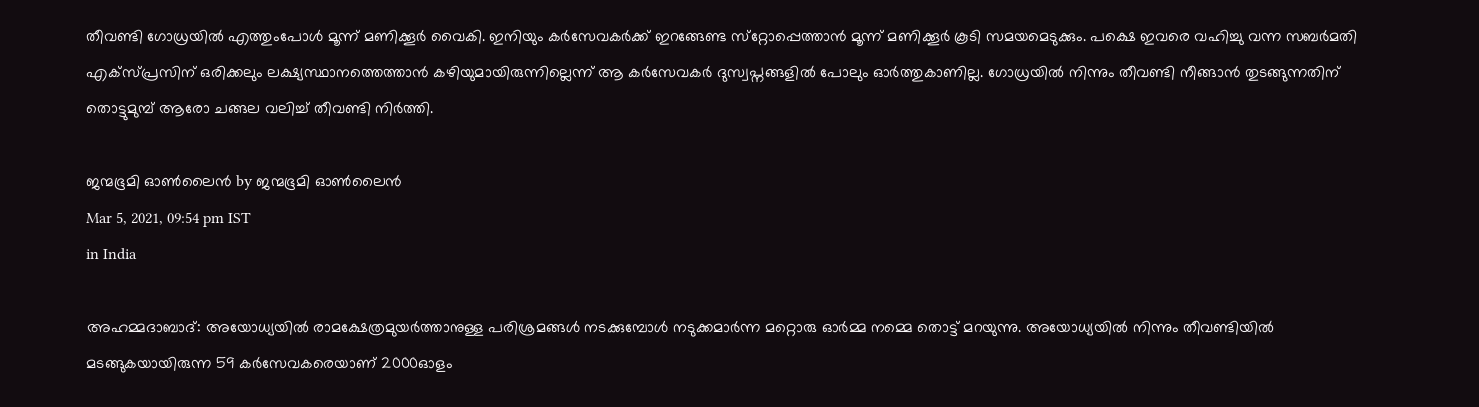തീവണ്ടി ഗോധ്രയില്‍ എത്തുംപോള്‍ മൂന്ന് മണിക്കൂര്‍ വൈകി. ഇനിയും കര്‍സേവകര്‍ക്ക് ഇറങ്ങേണ്ട സ്‌റ്റോപ്പെത്താന്‍ മൂന്ന് മണിക്കൂര്‍ കൂടി സമയമെടുക്കും. പക്ഷെ ഇവരെ വഹിച്ചു വന്ന സബര്‍മതി എക്‌സ്പ്രസിന് ഒരിക്കലും ലക്ഷ്യസ്ഥാനത്തെത്താന്‍ കഴിയുമായിരുന്നില്ലെന്ന് ആ കര്‍സേവകര്‍ ദുസ്വപ്നങ്ങളില്‍ പോലും ഓര്‍ത്തുകാണില്ല. ഗോധ്രയില്‍ നിന്നും തീവണ്ടി നീങ്ങാന്‍ തുടങ്ങുന്നതിന് തൊട്ടുമുമ്പ് ആരോ ചങ്ങല വലിച്ച് തീവണ്ടി നിര്‍ത്തി.

ജന്മഭൂമി ഓണ്‍ലൈന്‍ by ജന്മഭൂമി ഓണ്‍ലൈന്‍
Mar 5, 2021, 09:54 pm IST
in India

അഹമ്മദാബാദ്: അയോധ്യയില്‍ രാമക്ഷേത്രമുയര്‍ത്താനുള്ള പരിശ്രമങ്ങള്‍ നടക്കുമ്പോള്‍ നടുക്കമാര്‍ന്ന മറ്റൊരു ഓര്‍മ്മ നമ്മെ തൊട്ട് മറയുന്നു. അയോധ്യയില്‍ നിന്നും തീവണ്ടിയില്‍ മടങ്ങുകയായിരുന്ന 59 കര്‍സേവകരെയാണ് 2000ഓളം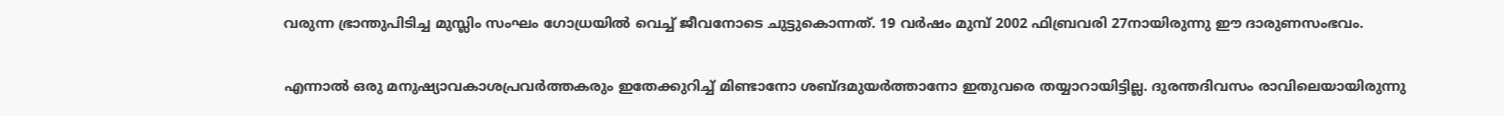വരുന്ന ഭ്രാന്തുപിടിച്ച മുസ്ലിം സംഘം ഗോധ്രയില്‍ വെച്ച് ജീവനോടെ ചുട്ടുകൊന്നത്. 19 വര്‍ഷം മുമ്പ് 2002 ഫിബ്രവരി 27നായിരുന്നു ഈ ദാരുണസംഭവം.

എന്നാല്‍ ഒരു മനുഷ്യാവകാശപ്രവര്‍ത്തകരും ഇതേക്കുറിച്ച് മിണ്ടാനോ ശബ്ദമുയര്‍ത്താനോ ഇതുവരെ തയ്യാറായിട്ടില്ല. ദുരന്തദിവസം രാവിലെയായിരുന്നു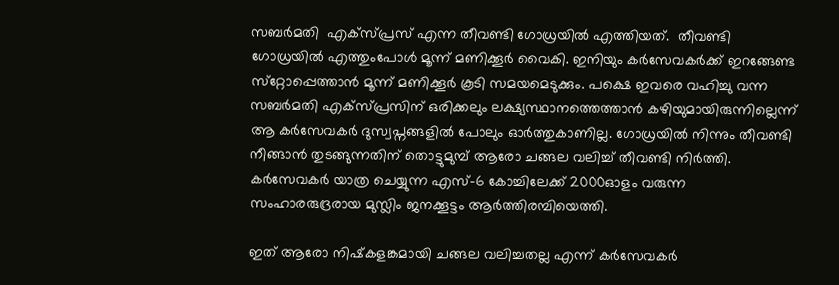സബര്‍മതി  എക്സ്പ്രസ് എന്ന തീവണ്ടി ഗോധ്രയില്‍ എത്തിയത്.  തീവണ്ടി ഗോധ്രയില്‍ എത്തുംപോള്‍ മൂന്ന് മണിക്കൂര്‍ വൈകി. ഇനിയും കര്‍സേവകര്‍ക്ക് ഇറങ്ങേണ്ട സ്‌റ്റോപ്പെത്താന്‍ മൂന്ന് മണിക്കൂര്‍ കൂടി സമയമെടുക്കും. പക്ഷെ ഇവരെ വഹിച്ചു വന്ന സബര്‍മതി എക്‌സ്പ്രസിന് ഒരിക്കലും ലക്ഷ്യസ്ഥാനത്തെത്താന്‍ കഴിയുമായിരുന്നില്ലെന്ന് ആ കര്‍സേവകര്‍ ദുസ്വപ്നങ്ങളില്‍ പോലും ഓര്‍ത്തുകാണില്ല. ഗോധ്രയില്‍ നിന്നും തീവണ്ടി നീങ്ങാന്‍ തുടങ്ങുന്നതിന് തൊട്ടുമുമ്പ് ആരോ ചങ്ങല വലിച്ച് തീവണ്ടി നിര്‍ത്തി. കര്‍സേവകര്‍ യാത്ര ചെയ്യുന്ന എസ്-6 കോച്ചിലേക്ക് 2000ഓളം വരുന്ന സംഹാരരുദ്രരായ മുസ്ലിം ജനക്കൂട്ടം ആര്‍ത്തിരമ്പിയെത്തി.

ഇത് ആരോ നിഷ്‌കളങ്കമായി ചങ്ങല വലിച്ചതല്ല എന്ന് കര്‍സേവകര്‍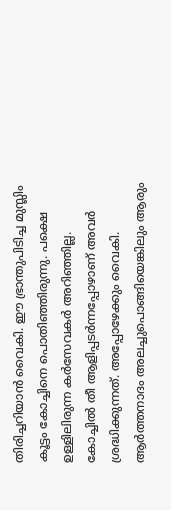തിരിച്ചറിയാന്‍ വൈകി. ഈ ഭ്രാന്തുപിടിച്ച മുസ്ലിം കൂട്ടം കോച്ചിനെ പൊതിഞ്ഞിരുന്നു. പക്ഷെ ഉള്ളിലിരുന്ന കര്‍സേവകര്‍ അറിഞ്ഞില്ല.  കോച്ചില്‍ തീ ആളിപ്പടര്‍ന്നപ്പോഴാണ് അവര്‍ ശ്രദ്ധിക്കുന്നത്. അപ്പോഴേക്കും വൈകി. ആര്‍ത്തനാദം അലച്ചുപൊങ്ങിയെങ്കിലും ആരും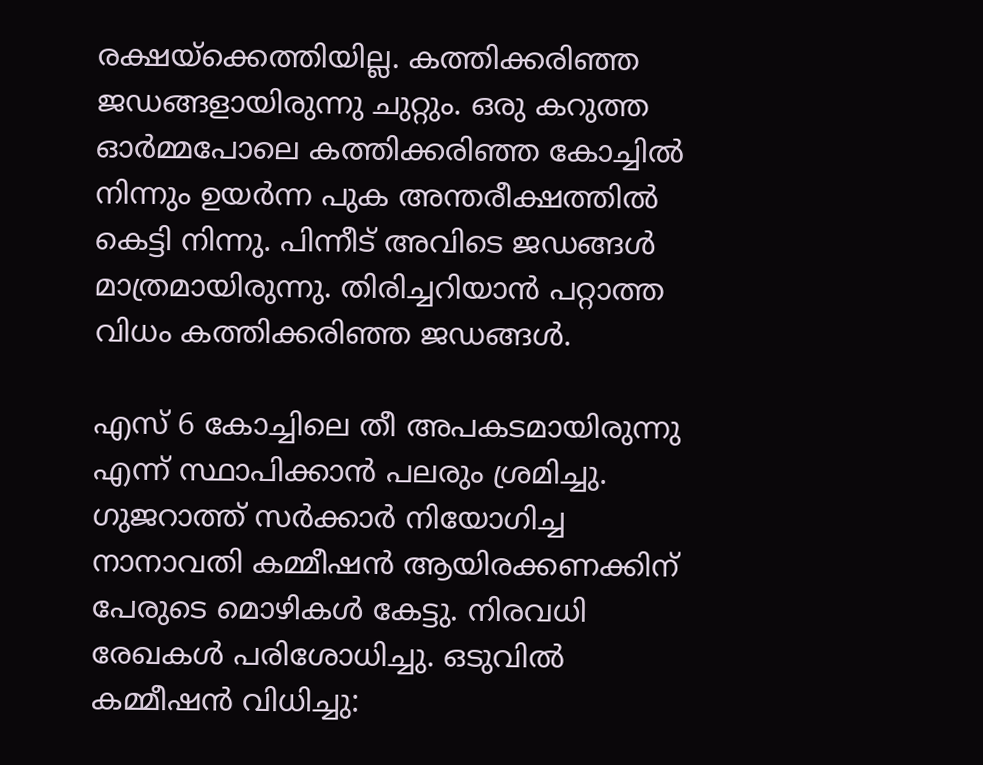രക്ഷയ്‌ക്കെത്തിയില്ല. കത്തിക്കരിഞ്ഞ ജഡങ്ങളായിരുന്നു ചുറ്റും. ഒരു കറുത്ത ഓര്‍മ്മപോലെ കത്തിക്കരിഞ്ഞ കോച്ചില്‍ നിന്നും ഉയര്‍ന്ന പുക അന്തരീക്ഷത്തില്‍ കെട്ടി നിന്നു. പിന്നീട് അവിടെ ജഡങ്ങള്‍ മാത്രമായിരുന്നു. തിരിച്ചറിയാന്‍ പറ്റാത്ത വിധം കത്തിക്കരിഞ്ഞ ജഡങ്ങള്‍.

എസ് 6 കോച്ചിലെ തീ അപകടമായിരുന്നു എന്ന് സ്ഥാപിക്കാന്‍ പലരും ശ്രമിച്ചു. ഗുജറാത്ത് സര്‍ക്കാര്‍ നിയോഗിച്ച നാനാവതി കമ്മീഷന്‍ ആയിരക്കണക്കിന് പേരുടെ മൊഴികള്‍ കേട്ടു. നിരവധി രേഖകള്‍ പരിശോധിച്ചു. ഒടുവില്‍ കമ്മീഷന്‍ വിധിച്ചു: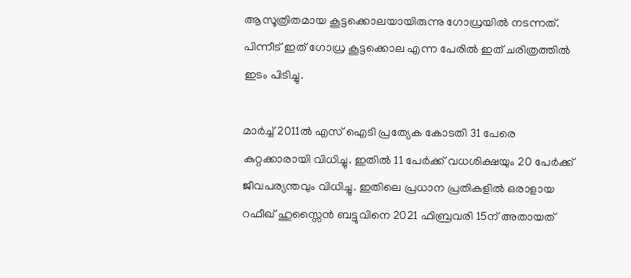ആസൂത്രിതമായ കൂട്ടക്കൊലയായിരുന്നു ഗോധ്രയില്‍ നടന്നത്. പിന്നീട് ഇത് ഗോധ്ര കൂട്ടക്കൊല എന്ന പേരില്‍ ഇത് ചരിത്രത്തില്‍ ഇടം പിടിച്ചു.

മാര്‍ച്ച് 2011ല്‍ എസ് ഐടി പ്രത്യേക കോടതി 31 പേരെ കുറ്റക്കാരായി വിധിച്ചു. ഇതില്‍ 11 പേര്‍ക്ക് വധശിക്ഷയും 20 പേര്‍ക്ക് ജീവപര്യന്തവും വിധിച്ചു. ഇതിലെ പ്രധാന പ്രതികളില്‍ ഒരാളായ റഫീഖ് ഹുസ്സൈന്‍ ബട്ടുവിനെ 2021 ഫിബ്രവരി 15ന് അതായത്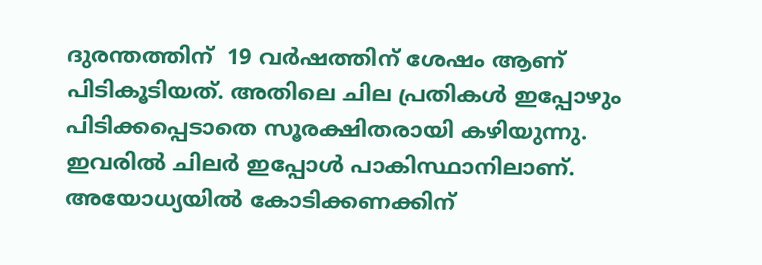ദുരന്തത്തിന്  19 വര്‍ഷത്തിന് ശേഷം ആണ് പിടികൂടിയത്. അതിലെ ചില പ്രതികള്‍ ഇപ്പോഴും പിടിക്കപ്പെടാതെ സൂരക്ഷിതരായി കഴിയുന്നു. ഇവരില്‍ ചിലര്‍ ഇപ്പോള്‍ പാകിസ്ഥാനിലാണ്. അയോധ്യയില്‍ കോടിക്കണക്കിന്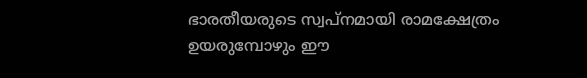ഭാരതീയരുടെ സ്വപ്നമായി രാമക്ഷേത്രം ഉയരുമ്പോഴും ഈ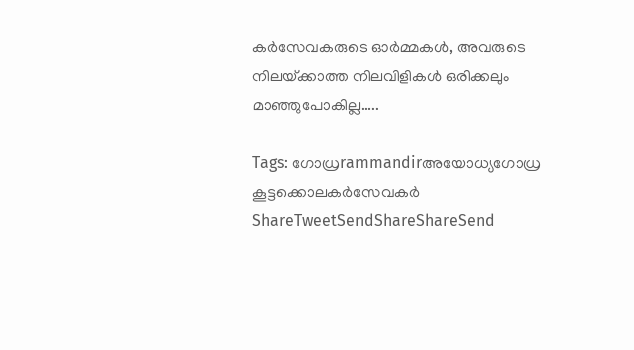കര്‍സേവകരുടെ ഓര്‍മ്മകള്‍, അവരുടെ നിലയ്‌ക്കാത്ത നിലവിളികള്‍ ഒരിക്കലും മാഞ്ഞുപോകില്ല…..

Tags: ഗോധ്രrammandirഅയോധ്യഗോധ്ര കൂട്ടക്കൊലകര്‍സേവകര്‍
ShareTweetSendShareShareSend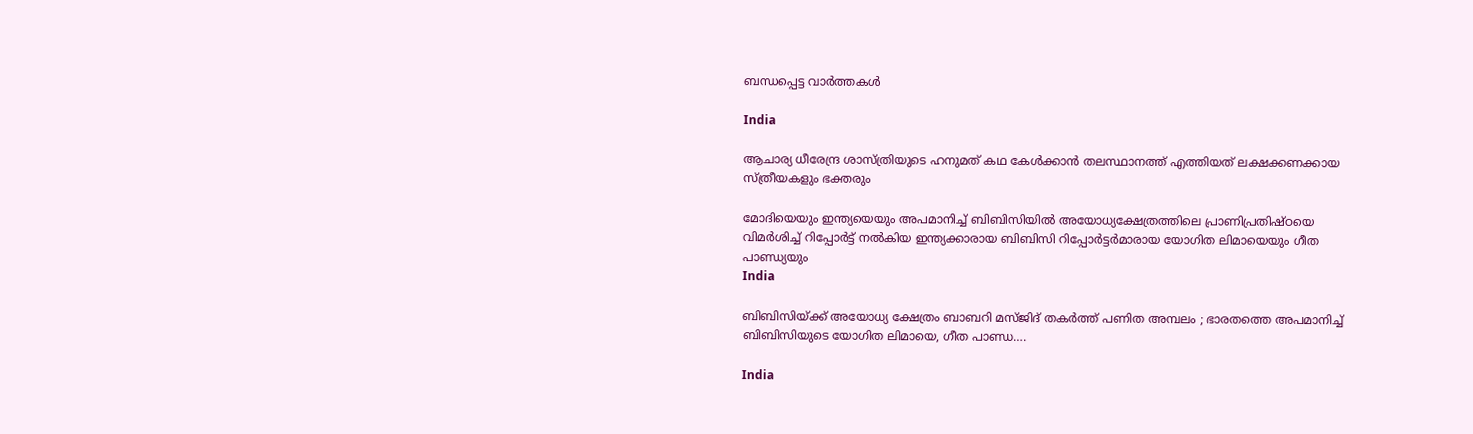ബന്ധപ്പെട്ട വാര്‍ത്തകള്‍

India

ആചാര്യ ധീരേന്ദ്ര ശാസ്ത്രിയുടെ ഹനുമത് കഥ കേള്‍ക്കാന്‍ തലസ്ഥാനത്ത് എത്തിയത് ലക്ഷക്കണക്കായ സ്ത്രീയകളും ഭക്തരും

മോദിയെയും ഇന്ത്യയെയും അപമാനിച്ച് ബിബിസിയില്‍ അയോധ്യക്ഷേത്രത്തിലെ പ്രാണിപ്രതിഷ്ഠയെ വിമര്‍ശിച്ച് റിപ്പോര്‍ട്ട് നല്‍കിയ ഇന്ത്യക്കാരായ ബിബിസി റിപ്പോര്‍ട്ടര്‍മാരായ യോഗിത ലിമായെയും ഗീത പാണ്ഡ്യയും
India

ബിബിസിയ്‌ക്ക് അയോധ്യ ക്ഷേത്രം ബാബറി മസ്ജിദ് തകര്‍ത്ത് പണിത അമ്പലം ; ഭാരതത്തെ അപമാനിച്ച് ബിബിസിയുടെ യോഗിത ലിമായെ, ഗീത പാണ്ഡ….

India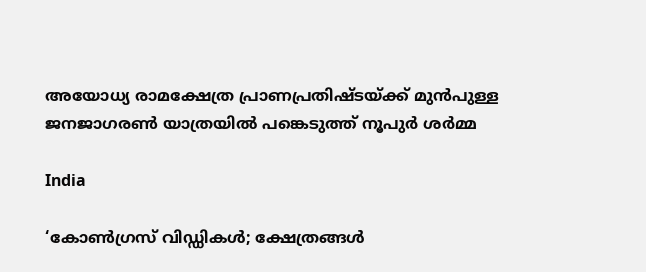അയോധ്യ രാമക്ഷേത്ര പ്രാണപ്രതിഷ്ടയ്‌ക്ക് മുന്‍പുള്ള ജനജാഗരണ്‍ യാത്രയില്‍ പങ്കെടുത്ത് നൂപുര്‍ ശര്‍മ്മ

India

‘കോണ്‍ഗ്രസ് വിഡ്ഡികള്‍; ക്ഷേത്രങ്ങള്‍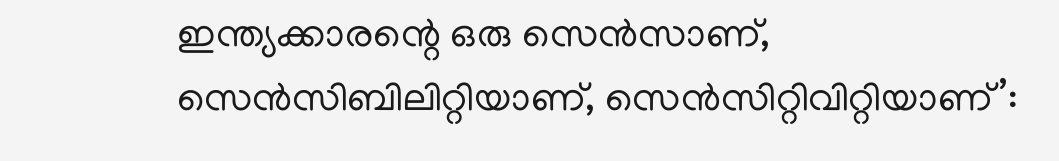ഇന്ത്യക്കാരന്റെ ഒരു സെന്‍സാണ്, സെന്‍സിബിലിറ്റിയാണ്, സെന്‍സിറ്റിവിറ്റിയാണ്’: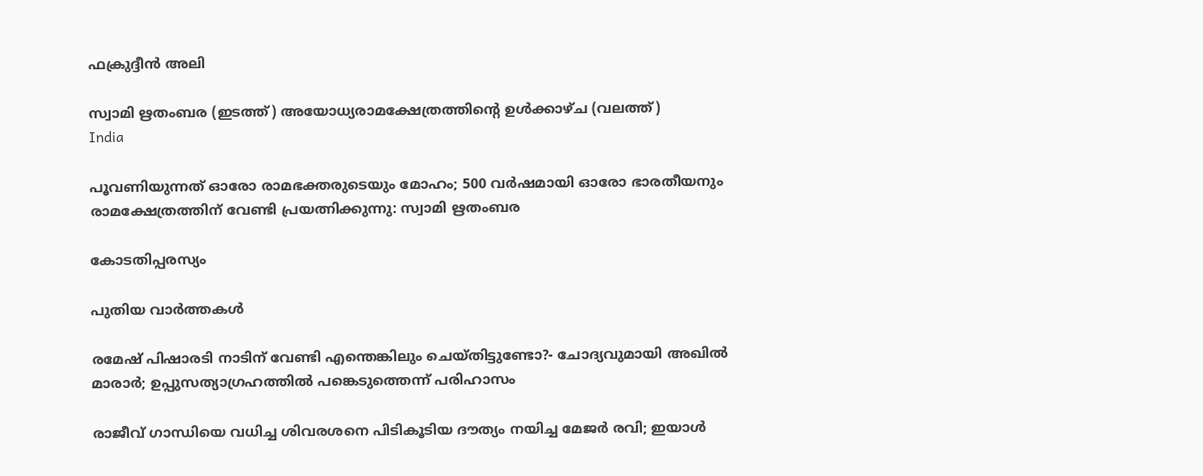ഫക്രുദ്ദീന്‍ അലി

സ്വാമി ഋതംബര (ഇടത്ത്) അയോധ്യരാമക്ഷേത്രത്തിന്‍റെ ഉള്‍ക്കാഴ്ച (വലത്ത്)
India

പൂവണിയുന്നത് ഓരോ രാമഭക്തരുടെയും മോഹം; 500 വര്‍ഷമായി ഓരോ ഭാരതീയനും രാമക്ഷേത്രത്തിന് വേണ്ടി പ്രയത്നിക്കുന്നു: സ്വാമി ഋതംബര

കോടതിപ്പരസ്യം

പുതിയ വാര്‍ത്തകള്‍

രമേഷ് പിഷാരടി നാടിന് വേണ്ടി എന്തെങ്കിലും ചെയ്തിട്ടുണ്ടോ?- ചോദ്യവുമായി അഖില്‍ മാരാര്‍; ഉപ്പുസത്യാഗ്രഹത്തില്‍ പങ്കെടുത്തെന്ന് പരിഹാസം

രാജീവ് ഗാന്ധിയെ വധിച്ച ശിവരശനെ പിടികൂടിയ ദൗത്യം നയിച്ച മേജർ രവി; ഇയാള്‍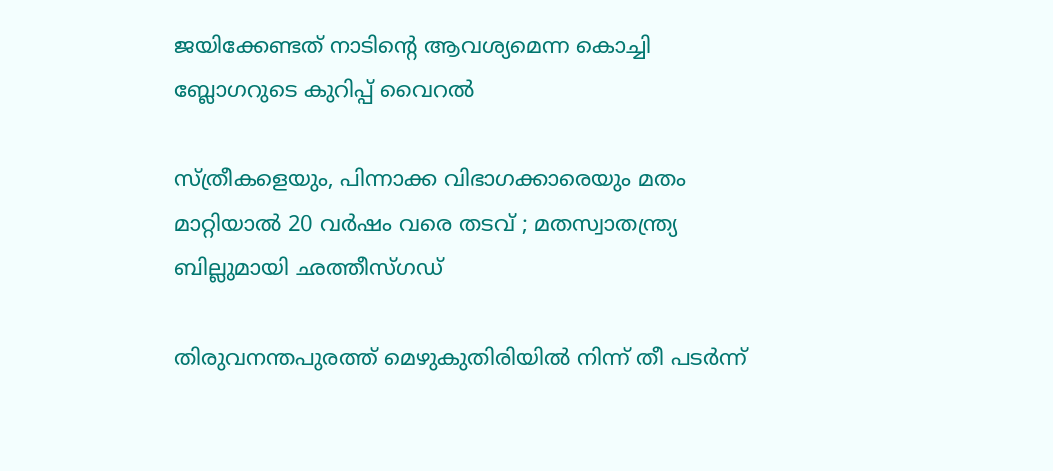ജയിക്കേണ്ടത് നാടിന്റെ ആവശ്യമെന്ന കൊച്ചി ബ്ലോഗറുടെ കുറിപ്പ് വൈറല്‍

സ്ത്രീകളെയും, പിന്നാക്ക വിഭാഗക്കാരെയും മതം മാറ്റിയാൽ 20 വർഷം വരെ തടവ് ; മതസ്വാതന്ത്ര്യ ബില്ലുമായി ഛത്തീസ്ഗഡ്

തിരുവനന്തപുരത്ത് മെഴുകുതിരിയില്‍ നിന്ന് തീ പടര്‍ന്ന്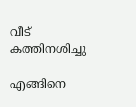വീട് കത്തിനശിച്ചു

എങ്ങിനെ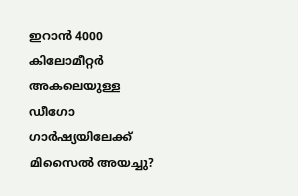ഇറാന്‍ 4000 കിലോമീറ്റർ അകലെയുള്ള ഡീഗോ ഗാർഷ്യയിലേക്ക് മിസൈല്‍ അയച്ചു?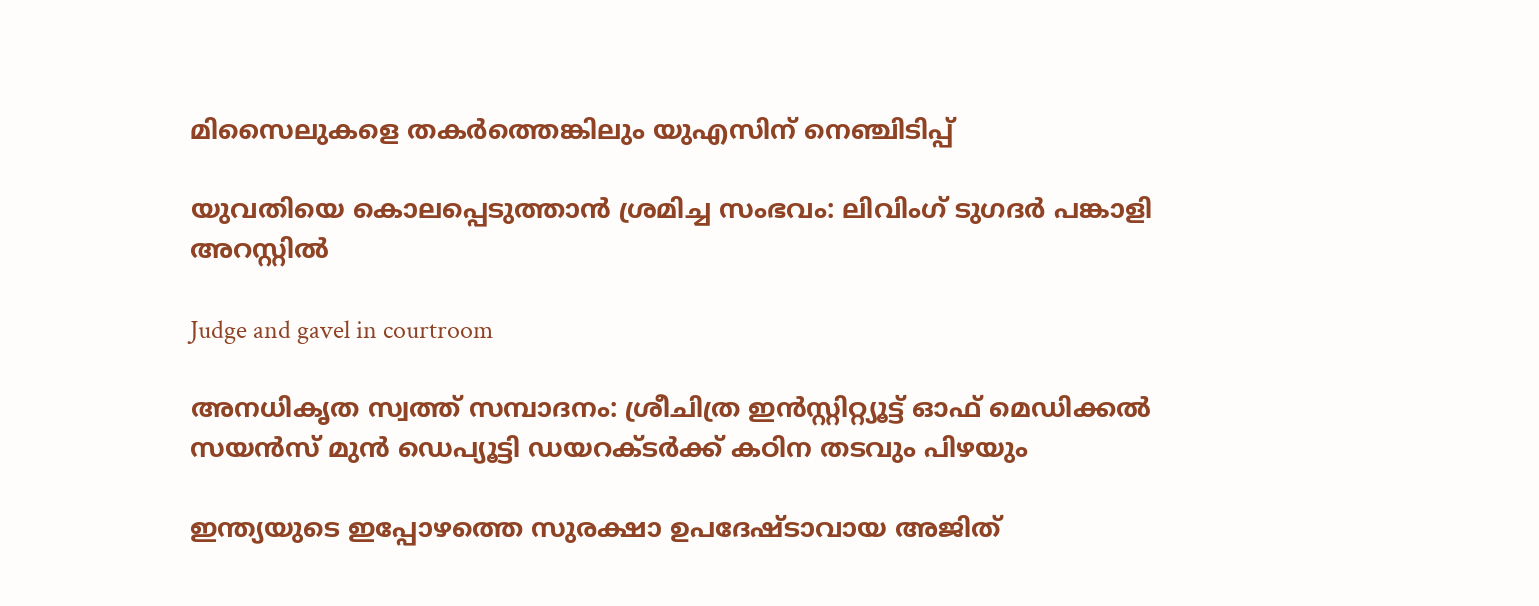മിസൈലുകളെ തകര്‍ത്തെങ്കിലും യുഎസിന് നെഞ്ചിടിപ്പ്

യുവതിയെ കൊലപ്പെടുത്താന്‍ ശ്രമിച്ച സംഭവം: ലിവിംഗ് ടുഗദര്‍ പങ്കാളി അറസ്റ്റില്‍

Judge and gavel in courtroom

അനധികൃത സ്വത്ത് സമ്പാദനം: ശ്രീചിത്ര ഇന്‍സ്റ്റിറ്റ്യൂട്ട് ഓഫ് മെഡിക്കല്‍ സയന്‍സ് മുന്‍ ഡെപ്യൂട്ടി ഡയറക്ടര്‍ക്ക് കഠിന തടവും പിഴയും

ഇന്ത്യയുടെ ഇപ്പോഴത്തെ സുരക്ഷാ ഉപദേഷ്ടാവായ അജിത്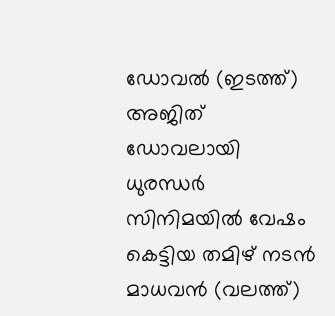ഡോവല്‍ (ഇടത്ത്) അജിത് ഡോവലായി ധുരന്ധര്‍ സിനിമയില്‍ വേഷം കെട്ടിയ തമിഴ് നടന്‍ മാധവന്‍ (വലത്ത്)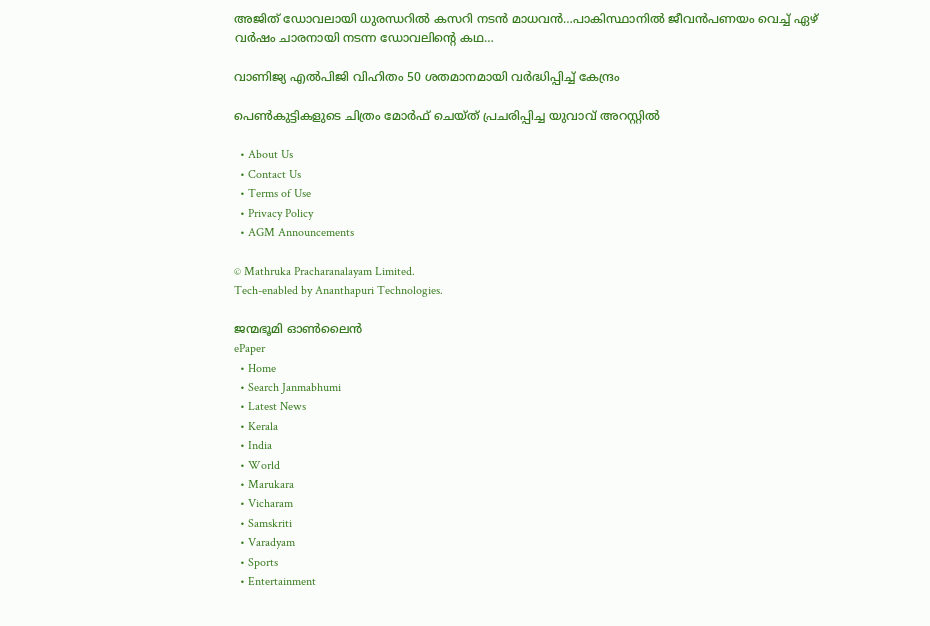അജിത് ഡോവലായി ധുരന്ധറില്‍ കസറി നടന്‍ മാധവന്‍…പാകിസ്ഥാനില്‍ ജീവന്‍പണയം വെച്ച് ഏഴ് വര്‍ഷം ചാരനായി നടന്ന ഡോവലിന്റെ കഥ…

വാണിജ്യ എല്‍പിജി വിഹിതം 50 ശതമാനമായി വര്‍ദ്ധിപ്പിച്ച് കേന്ദ്രം

പെണ്‍കുട്ടികളുടെ ചിത്രം മോര്‍ഫ് ചെയ്ത് പ്രചരിപ്പിച്ച യുവാവ് അറസ്റ്റില്‍

  • About Us
  • Contact Us
  • Terms of Use
  • Privacy Policy
  • AGM Announcements

© Mathruka Pracharanalayam Limited.
Tech-enabled by Ananthapuri Technologies.

ജന്മഭൂമി ഓണ്‍ലൈന്‍
ePaper
  • Home
  • Search Janmabhumi
  • Latest News
  • Kerala
  • India
  • World
  • Marukara
  • Vicharam
  • Samskriti
  • Varadyam
  • Sports
  • Entertainment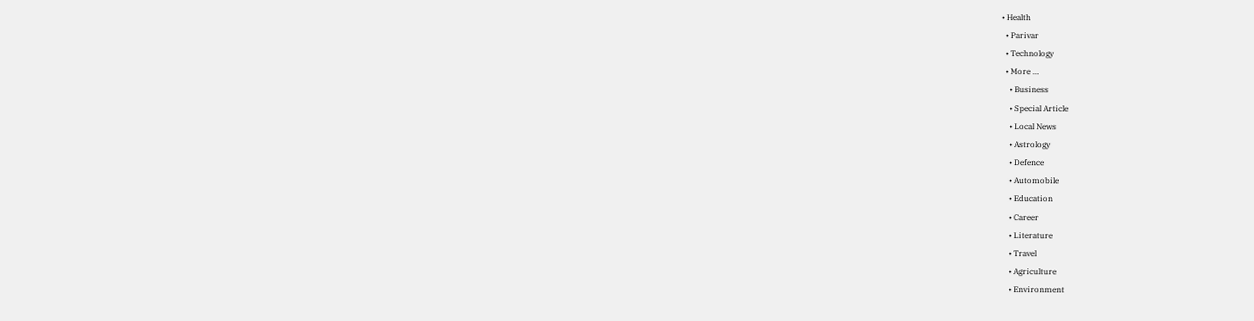• Health
  • Parivar
  • Technology
  • More …
    • Business
    • Special Article
    • Local News
    • Astrology
    • Defence
    • Automobile
    • Education
    • Career
    • Literature
    • Travel
    • Agriculture
    • Environment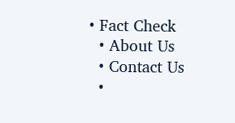• Fact Check
  • About Us
  • Contact Us
  •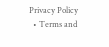Privacy Policy
  • Terms and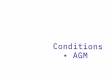Conditions
  • AGM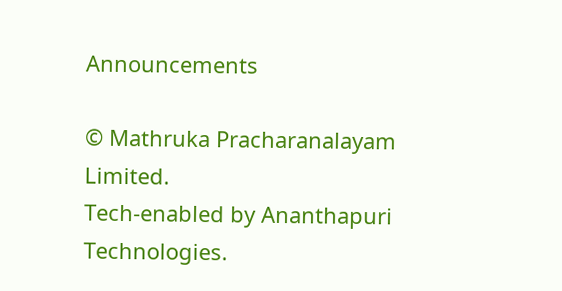Announcements

© Mathruka Pracharanalayam Limited.
Tech-enabled by Ananthapuri Technologies.